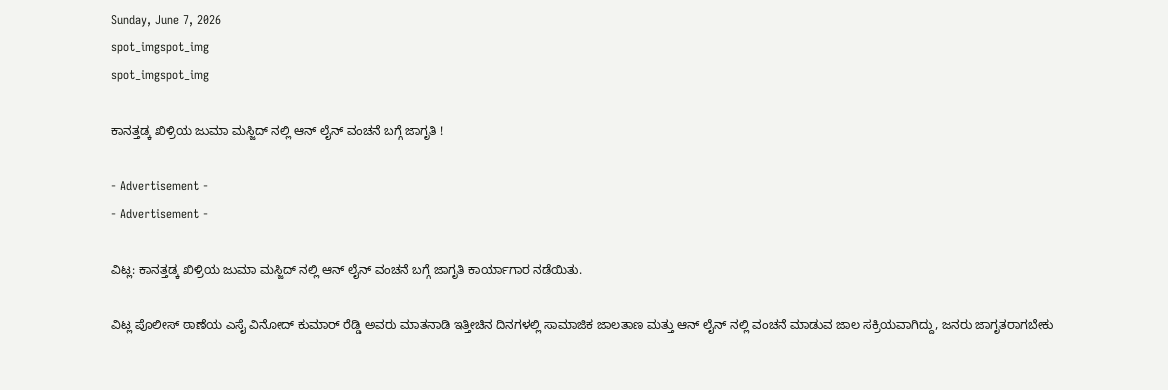Sunday, June 7, 2026
spot_imgspot_img
spot_imgspot_img

ಕಾನತ್ತಡ್ಕ ಖಿಳ್ರಿಯ ಜುಮಾ ಮಸ್ಜಿದ್ ನಲ್ಲಿ ಆನ್ ಲೈನ್ ವಂಚನೆ ಬಗ್ಗೆ ಜಾಗೃತಿ !

- Advertisement -
- Advertisement -

ವಿಟ್ಲ: ಕಾನತ್ತಡ್ಕ ಖಿಳ್ರಿಯ ಜುಮಾ ಮಸ್ಜಿದ್ ನಲ್ಲಿ ಆನ್ ಲೈನ್ ವಂಚನೆ ಬಗ್ಗೆ ಜಾಗೃತಿ ಕಾರ್ಯಾಗಾರ ನಡೆಯಿತು.

ವಿಟ್ಲ ಪೊಲೀಸ್ ಠಾಣೆಯ ಎಸೈ ವಿನೋದ್ ಕುಮಾರ್ ರೆಡ್ಡಿ ಅವರು ಮಾತನಾಡಿ ಇತ್ತೀಚಿನ ದಿನಗಳಲ್ಲಿ ಸಾಮಾಜಿಕ ಜಾಲತಾಣ ಮತ್ತು ಆನ್ ಲೈನ್ ನಲ್ಲಿ ವಂಚನೆ ಮಾಡುವ ಜಾಲ ಸಕ್ರಿಯವಾಗಿದ್ದು, ಜನರು ಜಾಗೃತರಾಗಬೇಕು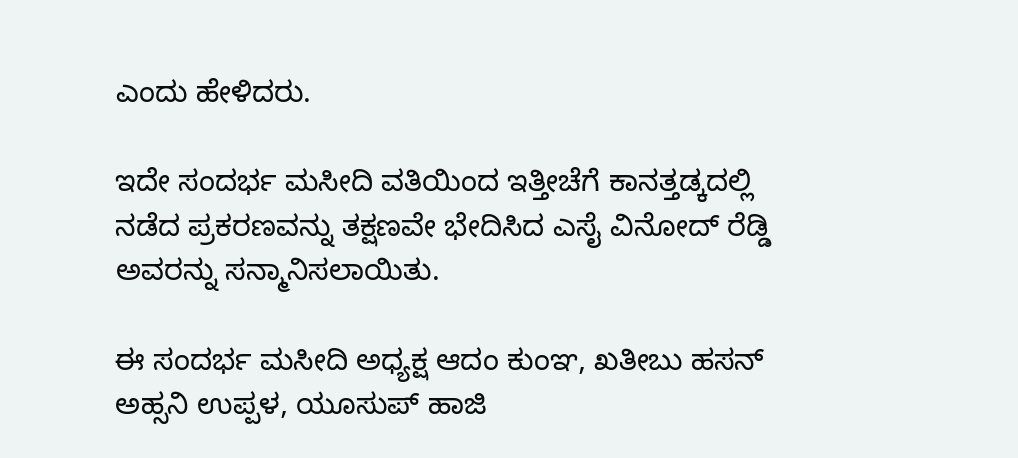ಎಂದು ಹೇಳಿದರು.

ಇದೇ ಸಂದರ್ಭ ಮಸೀದಿ ವತಿಯಿಂದ ಇತ್ತೀಚೆಗೆ ಕಾನತ್ತಡ್ಕದಲ್ಲಿ ನಡೆದ ಪ್ರಕರಣವನ್ನು ತಕ್ಷಣವೇ ಭೇದಿಸಿದ ಎಸೈ ವಿನೋದ್ ರೆಡ್ಡಿ ಅವರನ್ನು ಸನ್ಮಾನಿಸಲಾಯಿತು.

ಈ ಸಂದರ್ಭ ಮಸೀದಿ ಅಧ್ಯಕ್ಷ ಆದಂ ಕುಂಞ, ಖತೀಬು ಹಸನ್ ಅಹ್ಸನಿ ಉಪ್ಪಳ, ಯೂಸುಪ್ ಹಾಜಿ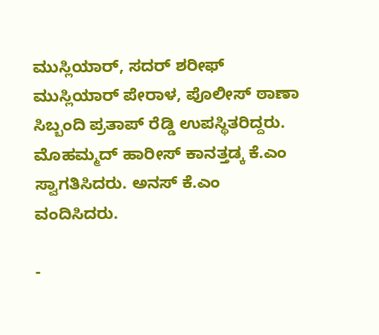ಮುಸ್ಲಿಯಾರ್, ಸದರ್ ಶರೀಫ್ ಮುಸ್ಲಿಯಾರ್ ಪೇರಾಳ, ಪೊಲೀಸ್ ಠಾಣಾ ಸಿಬ್ಬಂದಿ ಪ್ರತಾಪ್ ರೆಡ್ಡಿ ಉಪಸ್ಥಿತರಿದ್ದರು‌. ಮೊಹಮ್ಮದ್ ಹಾರೀಸ್ ಕಾನತ್ತಡ್ಕ ಕೆ.ಎಂ ಸ್ವಾಗತಿಸಿದರು. ಅನಸ್ ಕೆ.ಎಂ ವಂದಿಸಿದರು.

-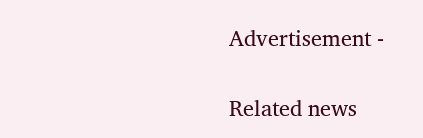Advertisement -

Related news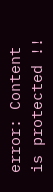error: Content is protected !!